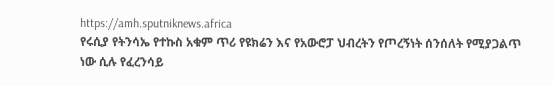https://amh.sputniknews.africa
የሩሲያ የትንሳኤ የተኩስ አቁም ጥሪ የዩክሬን እና የአውሮፓ ህብረትን የጦረኝነት ሰንሰለት የሚያጋልጥ ነው ሲሉ የፈረንሳይ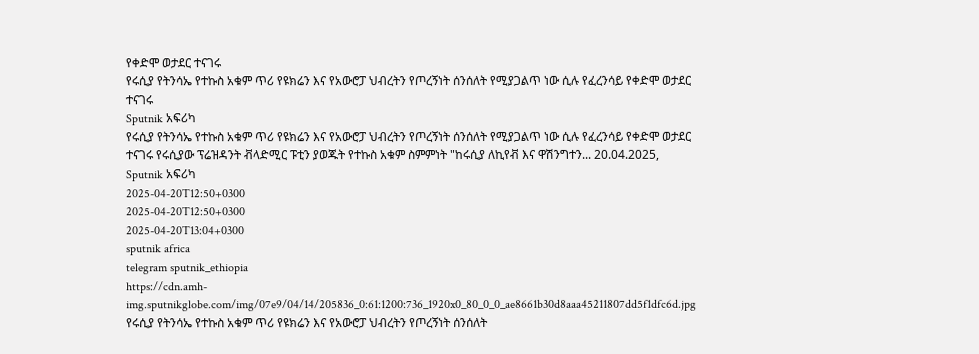የቀድሞ ወታደር ተናገሩ
የሩሲያ የትንሳኤ የተኩስ አቁም ጥሪ የዩክሬን እና የአውሮፓ ህብረትን የጦረኝነት ሰንሰለት የሚያጋልጥ ነው ሲሉ የፈረንሳይ የቀድሞ ወታደር ተናገሩ
Sputnik አፍሪካ
የሩሲያ የትንሳኤ የተኩስ አቁም ጥሪ የዩክሬን እና የአውሮፓ ህብረትን የጦረኝነት ሰንሰለት የሚያጋልጥ ነው ሲሉ የፈረንሳይ የቀድሞ ወታደር ተናገሩ የሩሲያው ፕሬዝዳንት ቭላድሚር ፑቲን ያወጁት የተኩስ አቁም ስምምነት "ከሩሲያ ለኪየቭ እና ዋሽንግተን... 20.04.2025, Sputnik አፍሪካ
2025-04-20T12:50+0300
2025-04-20T12:50+0300
2025-04-20T13:04+0300
sputnik africa
telegram sputnik_ethiopia
https://cdn.amh-img.sputnikglobe.com/img/07e9/04/14/205836_0:61:1200:736_1920x0_80_0_0_ae8661b30d8aaa45211807dd5f1dfc6d.jpg
የሩሲያ የትንሳኤ የተኩስ አቁም ጥሪ የዩክሬን እና የአውሮፓ ህብረትን የጦረኝነት ሰንሰለት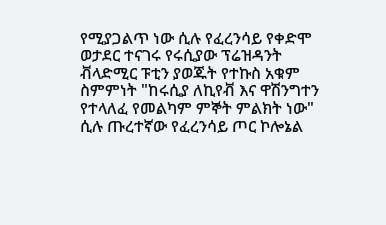የሚያጋልጥ ነው ሲሉ የፈረንሳይ የቀድሞ ወታደር ተናገሩ የሩሲያው ፕሬዝዳንት ቭላድሚር ፑቲን ያወጁት የተኩስ አቁም ስምምነት "ከሩሲያ ለኪየቭ እና ዋሽንግተን የተላለፈ የመልካም ምኞት ምልክት ነው" ሲሉ ጡረተኛው የፈረንሳይ ጦር ኮሎኔል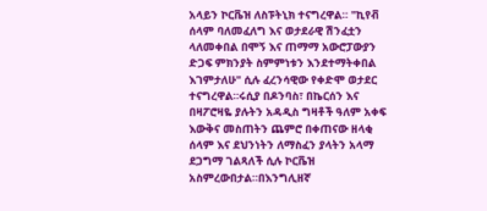አላይን ኮርቬዝ ለስፑትኒክ ተናግረዋል። "ኪየቭ ሰላም ባለመፈለግ እና ወታደራዊ ሽንፈቷን ላለመቀበል በሞኝ እና ጠማማ አውሮፓውያን ድጋፍ ምክንያት ስምምነቱን እንደተማትቀበል እገምታለሁ" ሲሉ ፈረንሳዊው የቀድሞ ወታደር ተናግረዋል።ሩሲያ በዶንባስ፣ በኬርሰን እና በዛፖሮዛዬ ያሉትን አዳዲስ ግዛቶች ዓለም አቀፍ እውቅና መስጠትን ጨምሮ በቀጠናው ዘላቂ ሰላም እና ደህንነትን ለማስፈን ያላትን አላማ ደጋግማ ገልጻለች ሲሉ ኮርቬዝ አስምረውበታል።በእንግሊዘኛ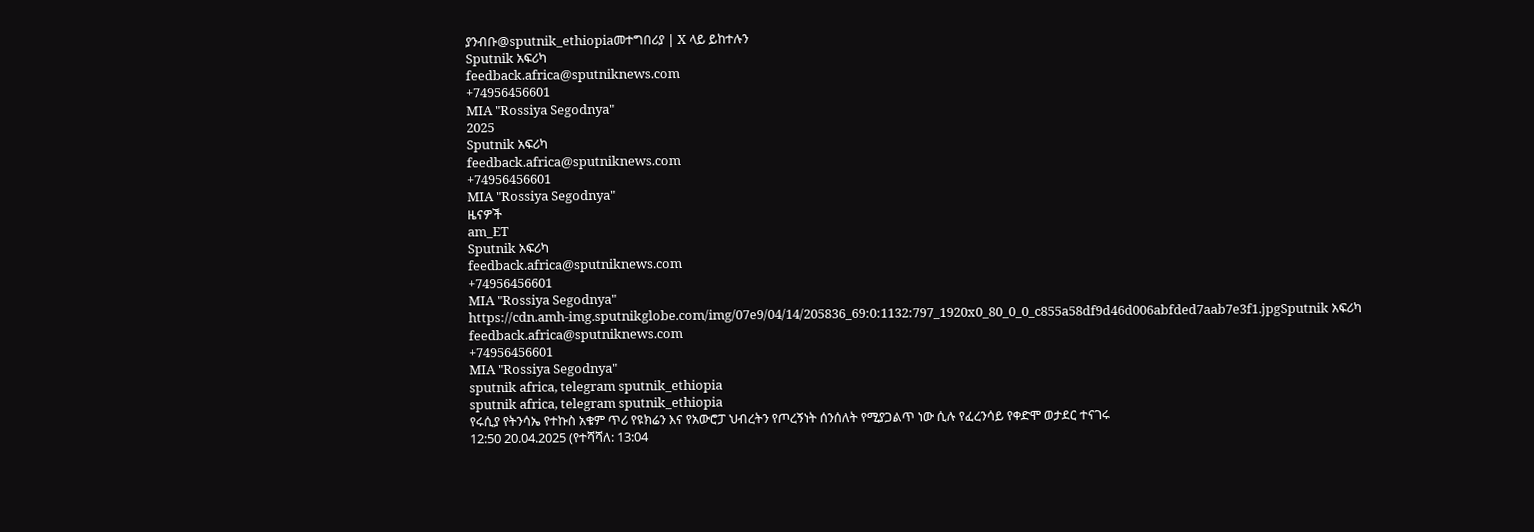ያንብቡ@sputnik_ethiopiaመተግበሪያ | X ላይ ይከተሉን
Sputnik አፍሪካ
feedback.africa@sputniknews.com
+74956456601
MIA "Rossiya Segodnya"
2025
Sputnik አፍሪካ
feedback.africa@sputniknews.com
+74956456601
MIA "Rossiya Segodnya"
ዜናዎች
am_ET
Sputnik አፍሪካ
feedback.africa@sputniknews.com
+74956456601
MIA "Rossiya Segodnya"
https://cdn.amh-img.sputnikglobe.com/img/07e9/04/14/205836_69:0:1132:797_1920x0_80_0_0_c855a58df9d46d006abfded7aab7e3f1.jpgSputnik አፍሪካ
feedback.africa@sputniknews.com
+74956456601
MIA "Rossiya Segodnya"
sputnik africa, telegram sputnik_ethiopia
sputnik africa, telegram sputnik_ethiopia
የሩሲያ የትንሳኤ የተኩስ አቁም ጥሪ የዩክሬን እና የአውሮፓ ህብረትን የጦረኝነት ሰንሰለት የሚያጋልጥ ነው ሲሉ የፈረንሳይ የቀድሞ ወታደር ተናገሩ
12:50 20.04.2025 (የተሻሻለ: 13:04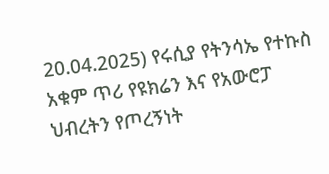20.04.2025) የሩሲያ የትንሳኤ የተኩስ አቁም ጥሪ የዩክሬን እና የአውሮፓ ህብረትን የጦረኝነት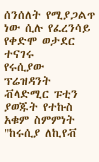ሰንሰለት የሚያጋልጥ ነው ሲሉ የፈረንሳይ የቀድሞ ወታደር ተናገሩ
የሩሲያው ፕሬዝዳንት ቭላድሚር ፑቲን ያወጁት የተኩስ አቁም ስምምነት "ከሩሲያ ለኪየቭ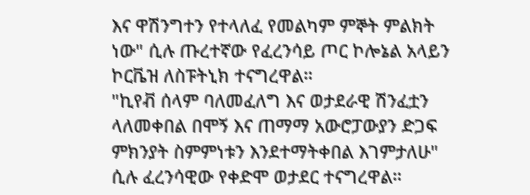እና ዋሽንግተን የተላለፈ የመልካም ምኞት ምልክት ነው" ሲሉ ጡረተኛው የፈረንሳይ ጦር ኮሎኔል አላይን ኮርቬዝ ለስፑትኒክ ተናግረዋል።
"ኪየቭ ሰላም ባለመፈለግ እና ወታደራዊ ሽንፈቷን ላለመቀበል በሞኝ እና ጠማማ አውሮፓውያን ድጋፍ ምክንያት ስምምነቱን እንደተማትቀበል እገምታለሁ" ሲሉ ፈረንሳዊው የቀድሞ ወታደር ተናግረዋል።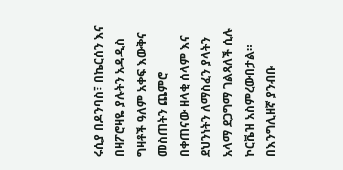ሩሲያ በዶንባስ፣ በኬርሰን እና በዛፖሮዛዬ ያሉትን አዳዲስ ግዛቶች ዓለም አቀፍ እውቅና መስጠትን ጨምሮ በቀጠናው ዘላቂ ሰላም እና ደህንነትን ለማስፈን ያላትን አላማ ደጋግማ ገልጻለች ሲሉ ኮርቬዝ አስምረውበታል።
በእንግሊዘኛ ያንብቡ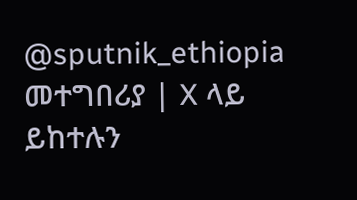@sputnik_ethiopia
መተግበሪያ | X ላይ ይከተሉን